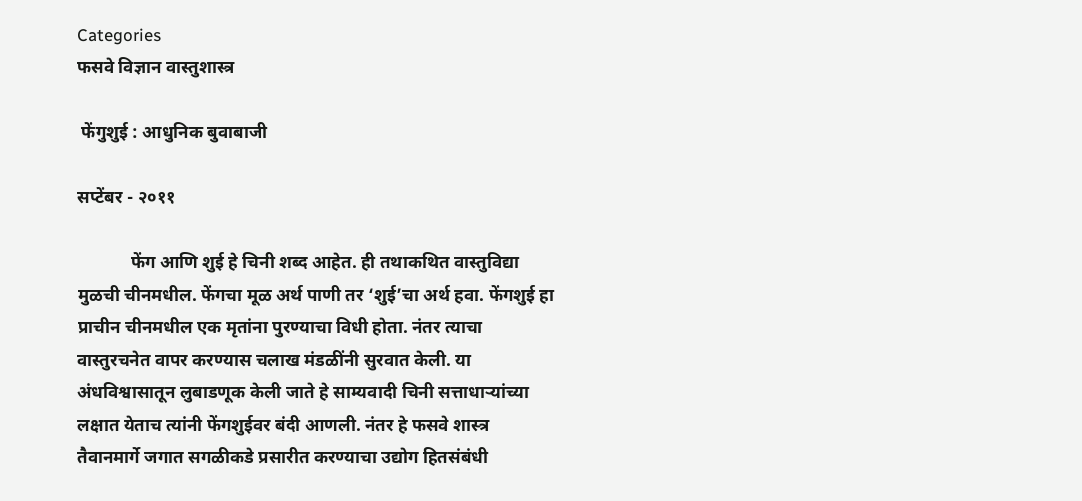Categories
फसवे विज्ञान वास्तुशास्त्र

 फेंगुशुई : आधुनिक बुवाबाजी

सप्टेंबर - २०११

            फेंग आणि शुई हे चिनी शब्द आहेत. ही तथाकथित वास्तुविद्या मुळची चीनमधील. फेंगचा मूळ अर्थ पाणी तर ‘शुई’चा अर्थ हवा. फेंगशुई हा प्राचीन चीनमधील एक मृतांना पुरण्याचा विधी होता. नंतर त्याचा वास्तुरचनेत वापर करण्यास चलाख मंडळींनी सुरवात केली. या अंधविश्वासातून लुबाडणूक केली जाते हे साम्यवादी चिनी सत्ताधार्‍यांच्या लक्षात येताच त्यांनी फेंगशुईवर बंदी आणली. नंतर हे फसवे शास्त्र तैवानमार्गे जगात सगळीकडे प्रसारीत करण्याचा उद्योग हितसंबंधी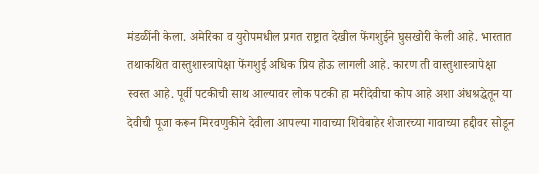मंडळींनी केला. अमेरिका व युरोपमधील प्रगत राष्ट्रात देखील फेंगशुईने घुसखोरी केली आहे. भारतात तथाकथित वास्तुशास्त्रापेक्षा फेंगशुई अधिक प्रिय होऊ लागली आहे. कारण ती वास्तुशास्त्रापेक्षा स्वस्त आहे. पूर्वी पटकीची साथ आल्यावर लोक पटकी हा मरीदेवीचा कोप आहे अशा अंधश्रद्धेतून या देवीची पूजा करून मिरवणुकीने देवीला आपल्या गावाच्या शिवेबाहेर शेजारच्या गावाच्या हद्दीवर सोडून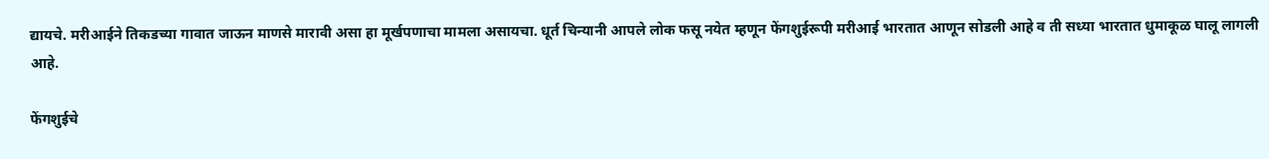द्यायचे. मरीआईने तिकडच्या गावात जाऊन माणसे मारावी असा हा मूर्खपणाचा मामला असायचा. धूर्त चिन्यानी आपले लोक फसू नयेत म्हणून फेंगशुईरूपी मरीआई भारतात आणून सोडली आहे व ती सध्या भारतात धुमाकूळ घालू लागली आहे.

फेंगशुईचे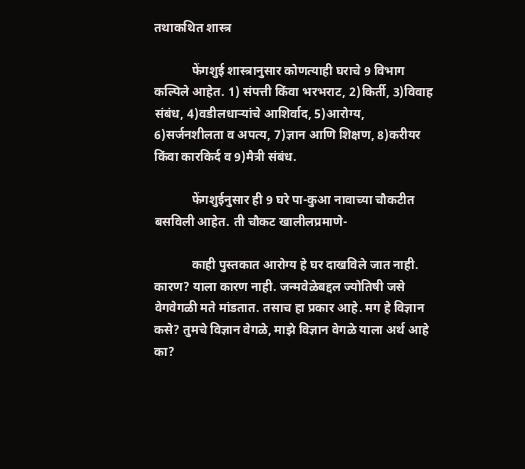तथाकथित शास्त्र

            फेंगशुई शास्त्रानुसार कोणत्याही घराचे 9 विभाग कल्पिले आहेत. 1) संपत्ती किंवा भरभराट, 2)किर्ती, 3)विवाह संबंध, 4)वडीलधार्‍यांचे आशिर्वाद, 5)आरोग्य, 6)सर्जनशीलता व अपत्य, 7)ज्ञान आणि शिक्षण, 8)करीयर किंवा कारकिर्द व 9)मैत्री संबंध.

            फेंगशुईनुसार ही 9 घरे पा-कुआ नावाच्या चौकटीत बसविली आहेत. ती चौकट खालीलप्रमाणे-

            काही पुस्तकात आरोग्य हे घर दाखविले जात नाही. कारण? याला कारण नाही. जन्मवेळेबद्दल ज्योतिषी जसे वेगवेगळी मते मांडतात. तसाच हा प्रकार आहे. मग हे विज्ञान कसे? तुमचे विज्ञान वेगळे, माझे विज्ञान वेगळे याला अर्थ आहे का?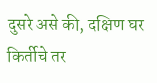दुसरे असे की, दक्षिण घर किर्तीचे तर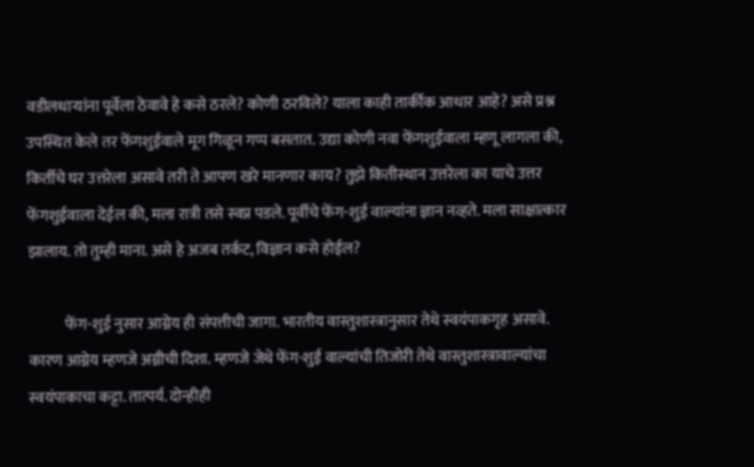वडीलधार्‍यांना पूर्वेला ठेवावे हे कसे ठरले? कोणी ठरविले? याला काही तार्कीक आधार आहे? असे प्रश्न उपस्थित केले तर फेंगशुईवाले मूग गिळून गप्प बसतात. उद्या कोणी नवा फेंगशुईवाला म्हणू लागला की, किर्तीचे घर उत्तरेला असावे तरी ते आपण खरे मानणार काय? तुझे कितीस्थान उत्तरेला का याचे उत्तर फेंगशुईवाला देईल की, मला रात्री तसे स्वप्न पडले. पूर्वीचे फेंग-शुई वाल्यांना ज्ञान नव्हते. मला साक्षात्कार झालाय. तो तुम्ही माना. असे हे अजब तर्कट, विज्ञान कसे होईल?

            फेंग-शुई नुसार आग्नेय ही संपत्तीची जागा. भारतीय वास्तुशास्त्रानुसार तेथे स्वयंपाकगृह असावे. कारण आग्नेय म्हणजे अग्नीची दिशा. म्हणजे जेथे फेंग-शुई वाल्यांची तिजोरी तेथे वास्तुशास्त्रावाल्यांचा स्वयंपाकाचा कट्टा. तात्पर्य. दोन्हीही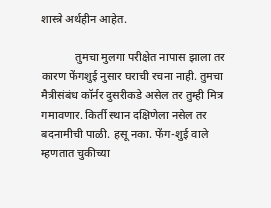शास्त्रे अर्थहीन आहेत.

            तुमचा मुलगा परीक्षेत नापास झाला तर कारण फेंगशुई नुसार घराची रचना नाही. तुमचा मैत्रीसंबंध कॉर्नर दुसरीकडे असेल तर तुम्ही मित्र गमावणार. किर्ती स्थान दक्षिणेला नसेल तर बदनामीची पाळी. हसू नका. फेंग-शुई वाले म्हणतात चुकीच्या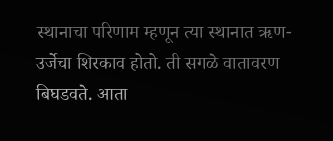स्थानाचा परिणाम म्हणून त्या स्थानात ऋण-उर्जेचा शिरकाव होतो. ती सगळे वातावरण बिघडवते. आता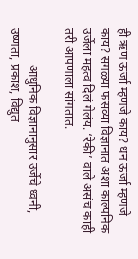ही ऋण ऊर्जा म्हणजे काय? धन ऊर्जा म्हणजे काय? सगळ्या फसव्या विज्ञानात अशा काल्पनिक उर्जेला महत्व दिलं गेलंय. ‘रेकी’ वाले असंच काही तरी आपणाला सांगतात.

            आधुनिक विज्ञानानुसार उर्जेचे ध्वनी, उष्णता, प्रकाश, विद्युत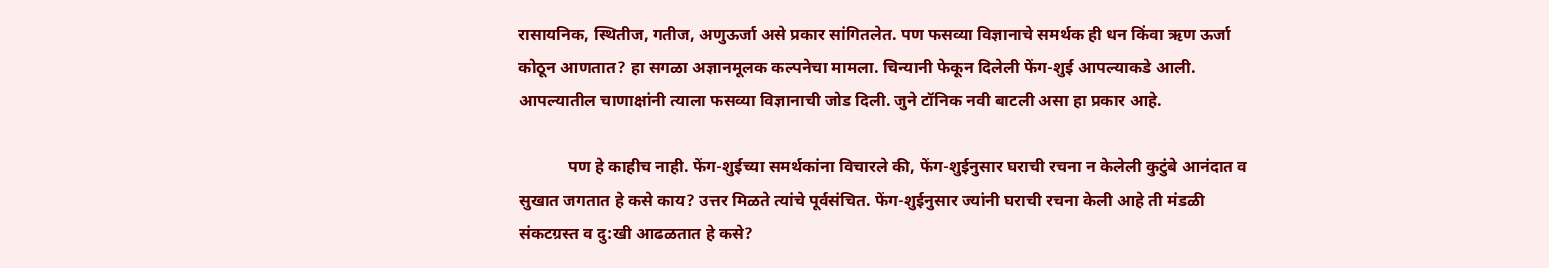रासायनिक, स्थितीज, गतीज, अणुऊर्जा असे प्रकार सांगितलेत. पण फसव्या विज्ञानाचे समर्थक ही धन किंवा ऋण ऊर्जा कोठून आणतात? हा सगळा अज्ञानमूलक कल्पनेचा मामला. चिन्यानी फेकून दिलेली फेंग-शुई आपल्याकडे आली. आपल्यातील चाणाक्षांनी त्याला फसव्या विज्ञानाची जोड दिली. जुने टॉनिक नवी बाटली असा हा प्रकार आहे.

            पण हे काहीच नाही. फेंग-शुईच्या समर्थकांना विचारले की, फेंग-शुईनुसार घराची रचना न केलेली कुटुंबे आनंदात व सुखात जगतात हे कसे काय? उत्तर मिळते त्यांचे पूर्वसंचित. फेंग-शुईनुसार ज्यांनी घराची रचना केली आहे ती मंडळी संकटग्रस्त व दु:खी आढळतात हे कसे?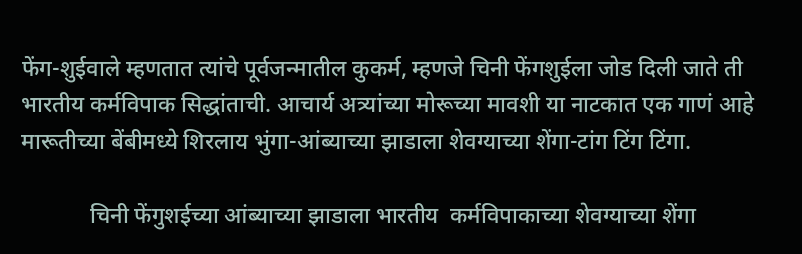फेंग-शुईवाले म्हणतात त्यांचे पूर्वजन्मातील कुकर्म, म्हणजे चिनी फेंगशुईला जोड दिली जाते ती भारतीय कर्मविपाक सिद्धांताची. आचार्य अत्र्यांच्या मोरूच्या मावशी या नाटकात एक गाणं आहे मारूतीच्या बेंबीमध्ये शिरलाय भुंगा-आंब्याच्या झाडाला शेवग्याच्या शेंगा-टांग टिंग टिंगा.

            चिनी फेंगुशईच्या आंब्याच्या झाडाला भारतीय  कर्मविपाकाच्या शेवग्याच्या शेंगा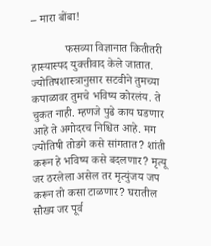– मारा बोंबा!

            फसव्या विज्ञानात कितीतरी हास्यास्पद युक्तीवाद केले जातात. ज्योतिषशास्त्रानुसार सटवीने तुमच्या कपाळावर तुमचे भविष्य कोरलंय. ते चुकत नाही. म्हणजे पुढे काय घडणार आहे ते अगोदरच निश्चित आहे. मग ज्योतिषी तोडगे कसे सांगतात? शांती करून हे भविष्य कसे बदलणार? मृत्यू जर ठरलेला असेल तर मृत्युंजय जप करून तो कसा टाळणार? घरातील सौख्य जर पूर्व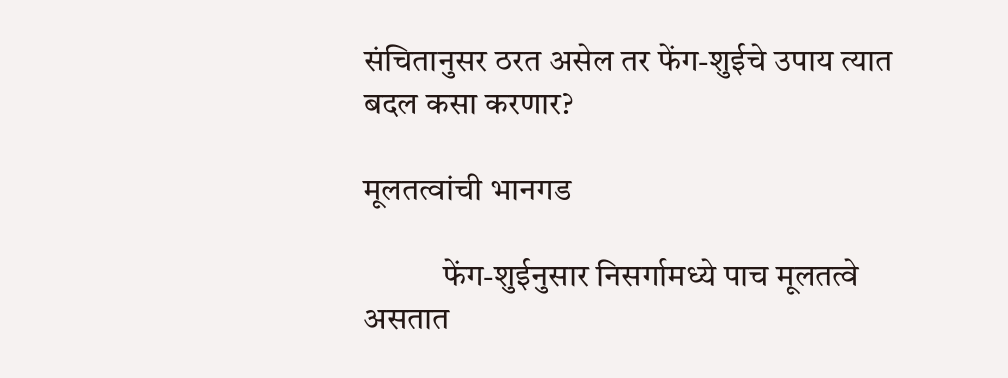संचितानुसर ठरत असेल तर फेंग-शुईचे उपाय त्यात बदल कसा करणार?

मूलतत्वांची भानगड

            फेंग-शुईनुसार निसर्गामध्ये पाच मूलतत्वे असतात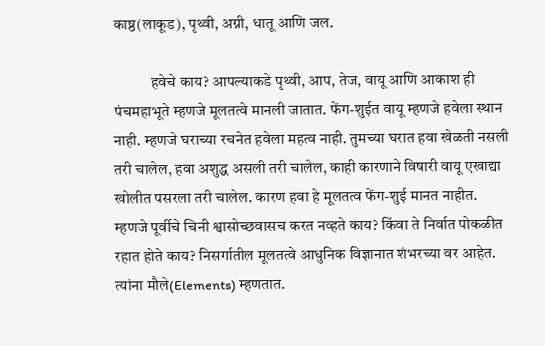काष्ठ(लाकूड), पृथ्वी, अग्नी, धातू आणि जल.

            हवेचे काय? आपल्याकडे पृथ्वी, आप, तेज, वायू आणि आकाश ही पंचमहाभूते म्हणजे मूलतत्वे मानली जातात. फेंग-शुईत वायू म्हणजे हवेला स्थान नाही. म्हणजे घराच्या रचनेत हवेला महत्व नाही. तुमच्या घरात हवा खेळती नसली तरी चालेल, हवा अशुद्ध असली तरी चालेल, काही कारणाने विषारी वायू एखाद्या खोलीत पसरला तरी चालेल. कारण हवा हे मूलतत्व फेंग-शुई मानत नाहीत. म्हणजे पूर्वीचे चिनी श्वासोच्छवासच करत नव्हते काय? किंवा ते निर्वात पोकळीत रहात होते काय? निसर्गातील मूलतत्वे आधुनिक विज्ञानात शंभरच्या वर आहेत. त्यांना मौले(Elements) म्हणतात.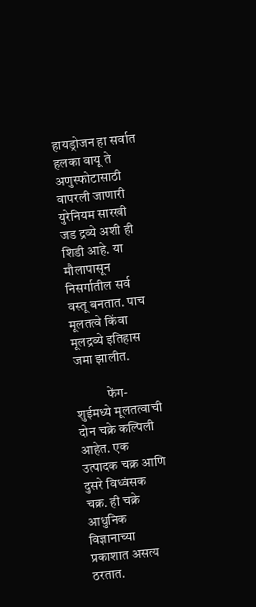हायड्रोजन हा सर्वात हलका वायू ते अणुस्फोटासाठी वापरली जाणारी युरेनियम सारखी जड द्रव्ये अशी ही शिडी आहे. या मौलापासून निसर्गातील सर्व वस्तू बनतात. पाच मूलतत्वे किंवा मूलद्रव्ये इतिहास जमा झालीत.

            फेंग-शुईमध्ये मूलतत्वाची दोन चक्रे कल्पिली आहेत. एक उत्पादक चक्र आणि दुसरे विध्वंसक चक्र. ही चक्रे आधुनिक विज्ञानाच्या प्रकाशात असत्य ठरतात.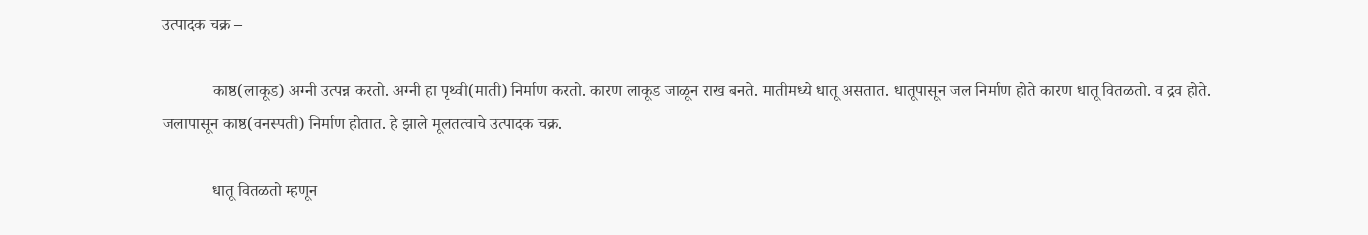उत्पादक चक्र –

            काष्ठ(लाकूड) अग्नी उत्पन्न करतो. अग्नी हा पृथ्वी(माती) निर्माण करतो. कारण लाकूड जाळून राख बनते. मातीमध्ये धातू असतात. धातूपासून जल निर्माण होते कारण धातू वितळतो. व द्रव होते. जलापासून काष्ठ(वनस्पती) निर्माण होतात. हे झाले मूलतत्वाचे उत्पादक चक्र.

            धातू वितळतो म्हणून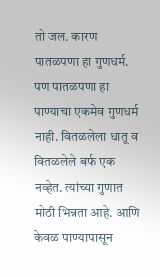तो जल. कारण पातळपणा हा गुणधर्म. पण पातळपणा हा पाण्याचा एकमेव गुणधर्म नाही. वितळलेला धातू व वितळलेले बर्फ एक नव्हेत. त्यांच्या गुणात मोठी भिन्नता आहे. आणि केवळ पाण्यापासून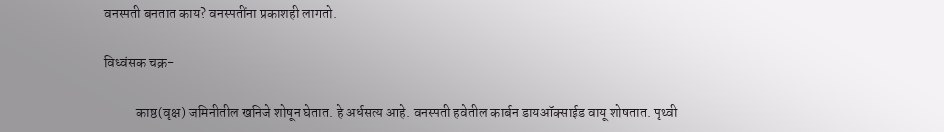वनस्पती बनतात काय? वनस्पतींना प्रकाशही लागतो.

विध्वंसक चक्र-

            काष्ठ(वृक्ष) जमिनीतील खनिजे शोषून घेतात. हे अर्धसत्य आहे. वनस्पती हवेतील कार्बन डायऑक्साईड वायू शोषतात. पृथ्वी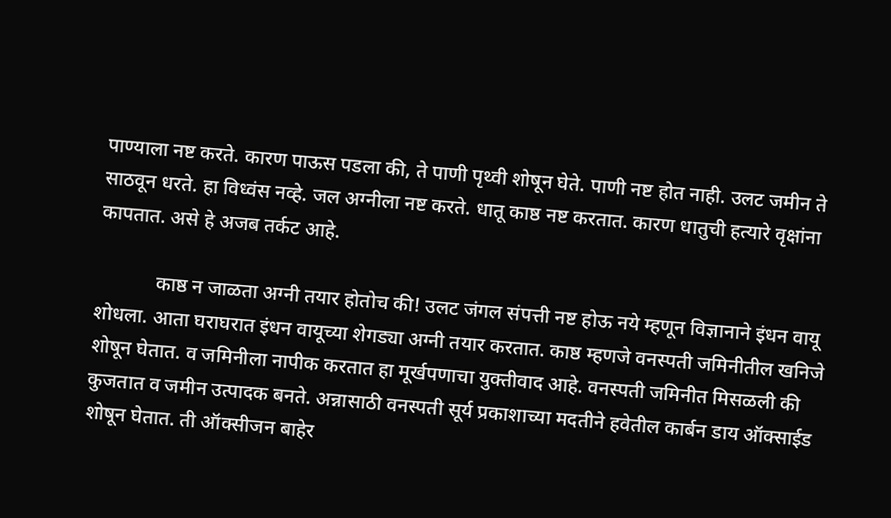पाण्याला नष्ट करते. कारण पाऊस पडला की, ते पाणी पृथ्वी शोषून घेते. पाणी नष्ट होत नाही. उलट जमीन ते साठवून धरते. हा विध्वंस नव्हे. जल अग्नीला नष्ट करते. धातू काष्ठ नष्ट करतात. कारण धातुची हत्यारे वृक्षांना कापतात. असे हे अजब तर्कट आहे.

            काष्ठ न जाळता अग्नी तयार होतोच की! उलट जंगल संपत्ती नष्ट होऊ नये म्हणून विज्ञानाने इंधन वायू शोधला. आता घराघरात इंधन वायूच्या शेगड्या अग्नी तयार करतात. काष्ठ म्हणजे वनस्पती जमिनीतील खनिजे शोषून घेतात. व जमिनीला नापीक करतात हा मूर्खपणाचा युक्तीवाद आहे. वनस्पती जमिनीत मिसळली की कुजतात व जमीन उत्पादक बनते. अन्नासाठी वनस्पती सूर्य प्रकाशाच्या मदतीने हवेतील कार्बन डाय ऑक्साईड शोषून घेतात. ती ऑक्सीजन बाहेर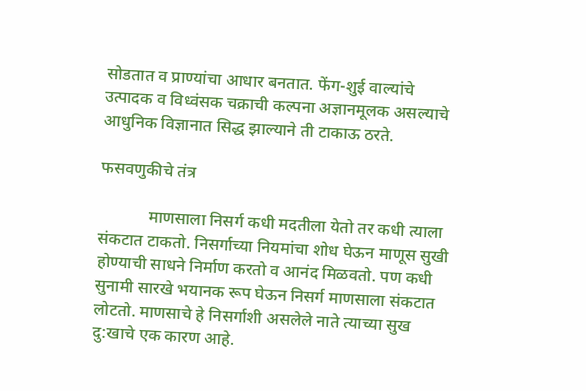सोडतात व प्राण्यांचा आधार बनतात. फेंग-शुई वाल्यांचे उत्पादक व विध्वंसक चक्राची कल्पना अज्ञानमूलक असल्याचे आधुनिक विज्ञानात सिद्ध झाल्याने ती टाकाऊ ठरते.

फसवणुकीचे तंत्र

            माणसाला निसर्ग कधी मदतीला येतो तर कधी त्याला संकटात टाकतो. निसर्गाच्या नियमांचा शोध घेऊन माणूस सुखी होण्याची साधने निर्माण करतो व आनंद मिळवतो. पण कधी सुनामी सारखे भयानक रूप घेऊन निसर्ग माणसाला संकटात लोटतो. माणसाचे हे निसर्गाशी असलेले नाते त्याच्या सुख दु:खाचे एक कारण आहे.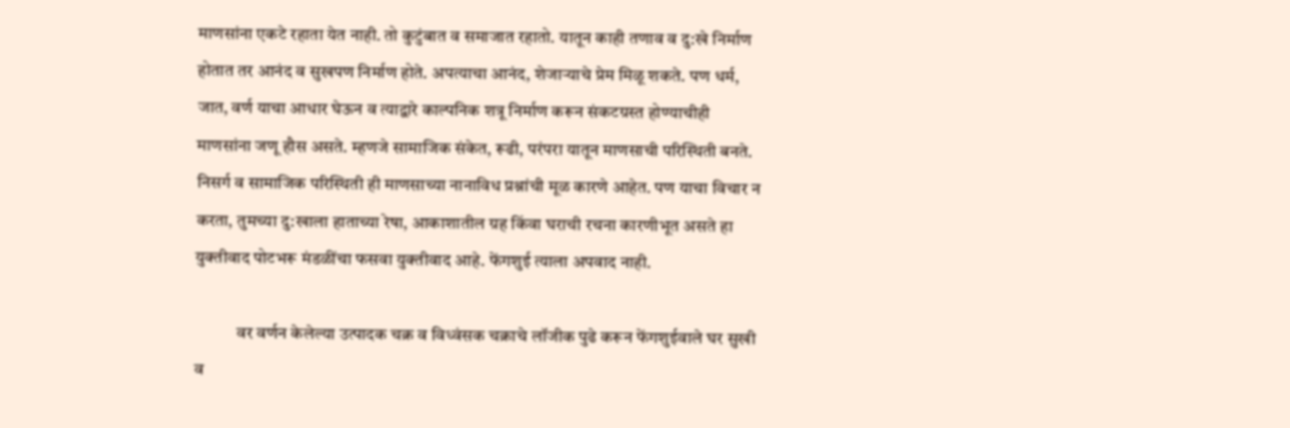माणसांना एकटे रहाता येत नाही. तो कुटुंबात व समाजात रहातो. यातून काही तणाव व दु:खे निर्माण होतात तर आनंद व सुखपण निर्माण होते. अपत्याचा आनंद, शेजार्‍याचे प्रेम मिळू शकते. पण धर्म, जात, वर्ण याचा आधार घेऊन व त्याद्वारे काल्पनिक शत्रू निर्माण करून संकटग्रस्त होण्याचीही माणसांना जणू हौस असते. म्हणजे सामाजिक संकेत, रूढी, परंपरा यातून माणसाची परिस्थिती बनते. निसर्ग व सामाजिक परिस्थिती ही माणसाच्या नानाविध प्रश्नांची मूळ कारणे आहेत. पण याचा विचार न करता, तुमच्या दु:खाला हाताच्या रेषा, आकाशातील ग्रह किंवा घराची रचना कारणीभूत असते हा युक्तीवाद पोटभरू मंडळींचा फसवा युक्तीवाद आहे. फेंगशुई त्याला अपवाद नाही.

            वर वर्णन केलेल्या उत्पादक चक्र व विध्वंसक चक्राचे लॉजीक पुढे करून फेंगशुईवाले घर सुखी व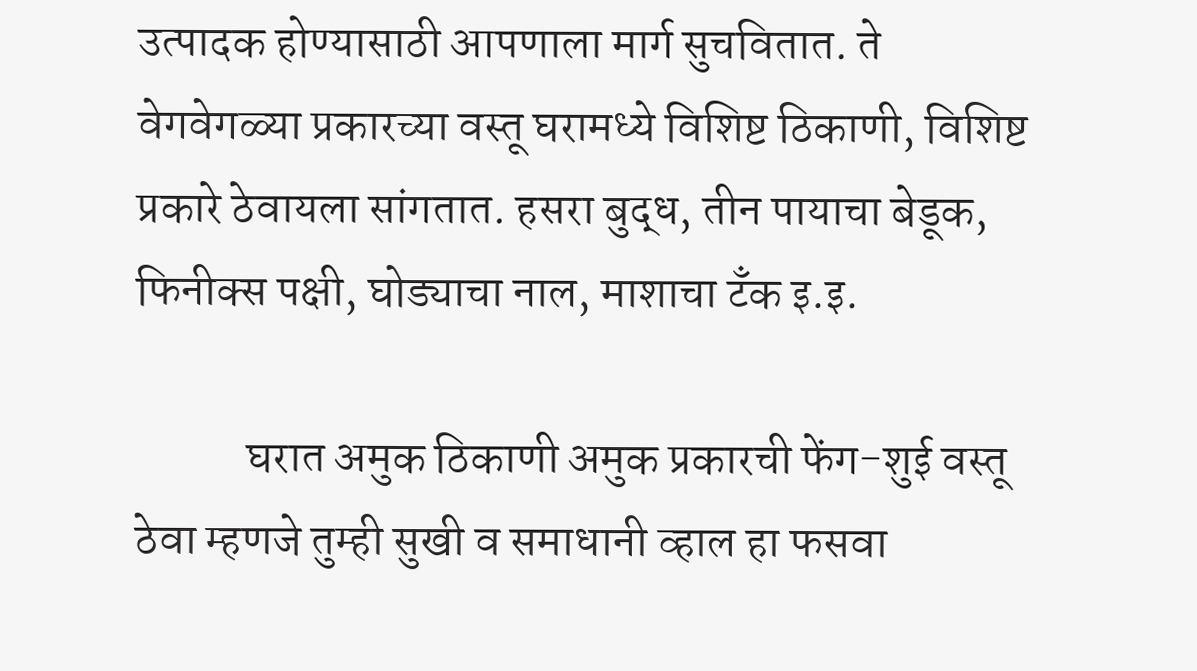उत्पादक होण्यासाठी आपणाला मार्ग सुचवितात. ते वेगवेगळ्या प्रकारच्या वस्तू घरामध्ये विशिष्ट ठिकाणी, विशिष्ट प्रकारे ठेवायला सांगतात. हसरा बुद्ध, तीन पायाचा बेडूक, फिनीक्स पक्षी, घोड्याचा नाल, माशाचा टँक इ.इ.

            घरात अमुक ठिकाणी अमुक प्रकारची फेंग-शुई वस्तू ठेवा म्हणजे तुम्ही सुखी व समाधानी व्हाल हा फसवा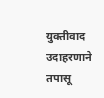युक्तीवाद उदाहरणाने तपासू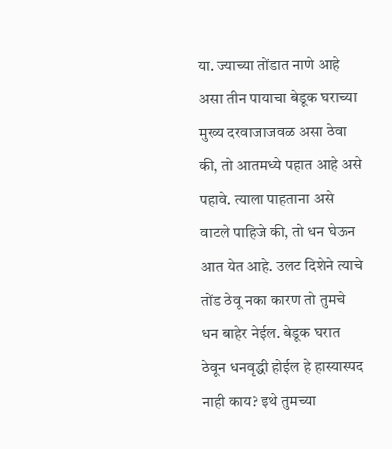या. ज्याच्या तोंडात नाणे आहे असा तीन पायाचा बेडूक घराच्या मुख्य दरवाजाजवळ असा ठेवा की, तो आतमध्ये पहात आहे असे पहावे. त्याला पाहताना असे वाटले पाहिजे की, तो धन घेऊन आत येत आहे. उलट दिशेने त्याचे तोंड ठेवू नका कारण तो तुमचे धन बाहेर नेईल. बेडूक घरात ठेवून धनवृद्धी होईल हे हास्यास्पद नाही काय? इथे तुमच्या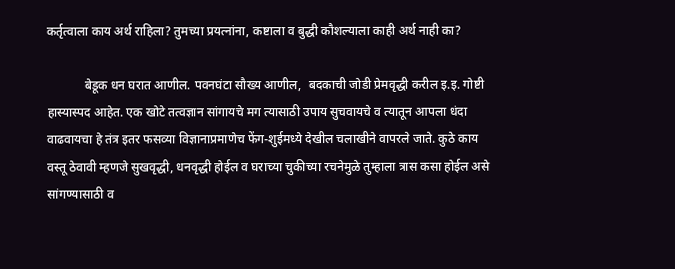कर्तृत्वाला काय अर्थ राहिला? तुमच्या प्रयत्नांना, कष्टाला व बुद्धी कौशल्याला काही अर्थ नाही का?

            बेडूक धन घरात आणील. पवनघंटा सौख्य आणील,  बदकाची जोडी प्रेमवृद्धी करील इ.इ. गोष्टी हास्यास्पद आहेत. एक खोटे तत्वज्ञान सांगायचे मग त्यासाठी उपाय सुचवायचे व त्यातून आपला धंदा वाढवायचा हे तंत्र इतर फसव्या विज्ञानाप्रमाणेच फेंग-शुईमध्ये देखील चलाखीने वापरले जाते. कुठे काय वस्तू ठेवावी म्हणजे सुखवृद्धी, धनवृद्धी होईल व घराच्या चुकीच्या रचनेमुळे तुम्हाला त्रास कसा होईल असे सांगण्यासाठी व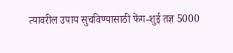त्यावरील उपाय सुचविण्यासाठी फेंग-शुई तज्ञ 5000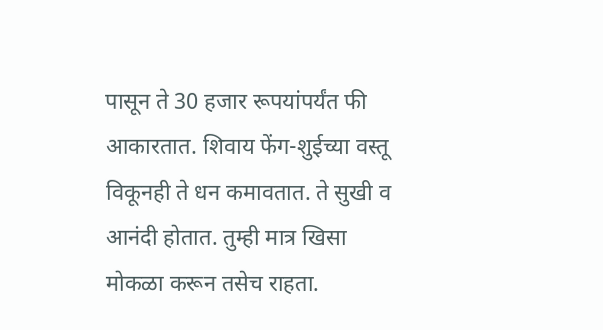पासून ते 30 हजार रूपयांपर्यंत फी आकारतात. शिवाय फेंग-शुईच्या वस्तू विकूनही ते धन कमावतात. ते सुखी व आनंदी होतात. तुम्ही मात्र खिसा मोकळा करून तसेच राहता.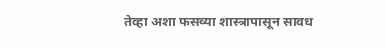तेव्हा अशा फसव्या शास्त्रापासून सावध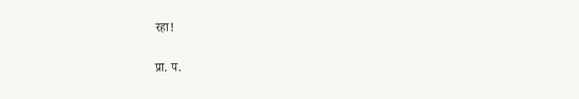रहा!

प्रा. प.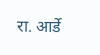रा. आर्डे